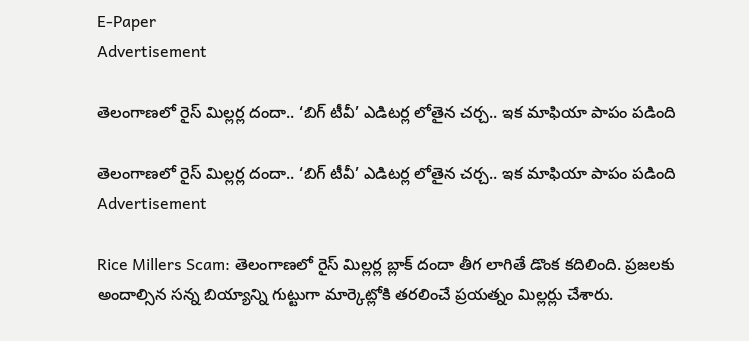E-Paper
Advertisement

తెలంగాణలో రైస్ మిల్లర్ల దందా.. ‘బిగ్ టీవీ’ ఎడిటర్ల లోతైన చర్చ.. ఇక మాఫియా పాపం పడింది

తెలంగాణలో రైస్ మిల్లర్ల దందా.. ‘బిగ్ టీవీ’ ఎడిటర్ల లోతైన చర్చ.. ఇక మాఫియా పాపం పడింది
Advertisement

Rice Millers Scam: తెలంగాణలో రైస్ మిల్లర్ల బ్లాక్ దందా తీగ లాగితే డొంక కదిలింది. ప్రజలకు అందాల్సిన సన్న బియ్యాన్ని గుట్టుగా మార్కెట్లోకి తరలించే ప్రయత్నం మిల్లర్లు చేశారు.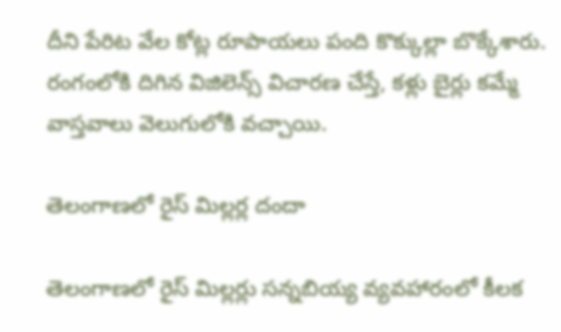దీని పేరిట వేల కోట్ల రూపాయలు పంది కొక్కుల్లా బొక్కేశారు. రంగంలోకి దిగిన విజిలెన్స్ విచారణ చేస్తే, కళ్లు బైర్లు కమ్మే వాస్తవాలు వెలుగులోకి వచ్చాయి.

తెలంగాణలో రైస్ మిల్లర్ల దందా

తెలంగాణలో రైస్ మిల్లర్లు సన్న‌బియ్య వ్యవహారంలో కీలక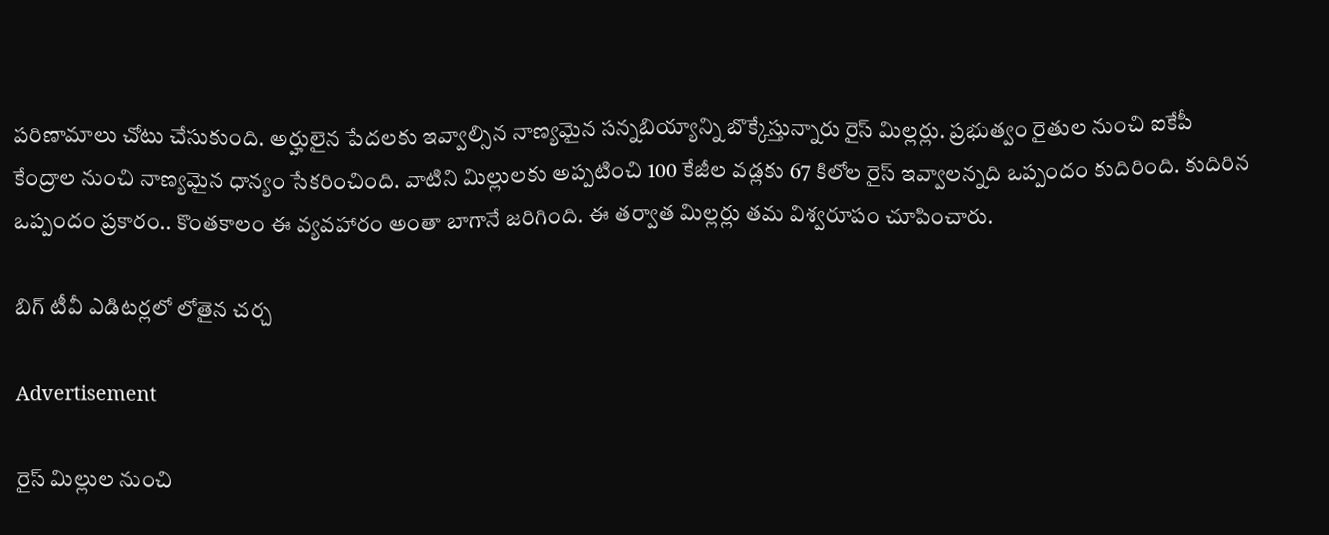పరిణామాలు చోటు చేసుకుంది. అర్హులైన పేదలకు ఇవ్వాల్సిన నాణ్యమైన సన్నబియ్యాన్ని బొక్కేస్తున్నారు రైస్ మిల్లర్లు. ప్రభుత్వం రైతుల నుంచి ఐకేపీ కేంద్రాల నుంచి నాణ్యమైన ధాన్యం సేకరించింది. వాటిని మిల్లులకు అప్పటించి 100 కేజీల వడ్లకు 67 కిలోల రైస్ ఇవ్వాలన్నది ఒప్పందం కుదిరింది. కుదిరిన ఒప్పందం ప్రకారం.. కొంతకాలం ఈ వ్యవహారం అంతా బాగానే జరిగింది. ఈ తర్వాత మిల్లర్లు తమ విశ్వరూపం చూపించారు.

బిగ్ టీవీ ఎడిటర్లలో లోతైన చర్చ

Advertisement

రైస్ మిల్లుల నుంచి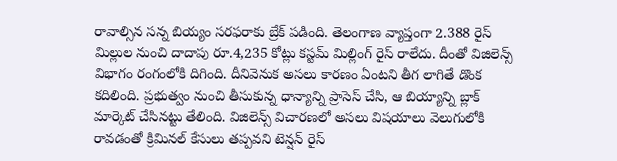రావాల్సిన సన్న బియ్యం సరఫరాకు బ్రేక్ పడింది. తెలంగాణ వ్యాప్తంగా 2.388 రైస్ మిల్లుల నుంచి దాదాపు రూ.4,235 కోట్లు కస్టమ్ మిల్లింగ్ రైస్ రాలేదు. దీంతో విజిలెన్స్ విభాగం రంగంలోకి దిగింది. దీనివెనుక అసలు కారణం ఏంటని తీగ లాగితే డొంక కదిలింది. ప్రభుత్వం నుంచి తీసుకున్న ధాన్యాన్ని ప్రాసెస్ చేసి, ఆ బియ్యాన్ని బ్లాక్ మార్కెట్ చేసినట్టు తేలింది. విజిలెన్స్ విచారణలో అసలు విషయాలు వెలుగులోకి రావడంతో క్రిమినల్ కేసులు తప్పవని టెన్షన్ రైస్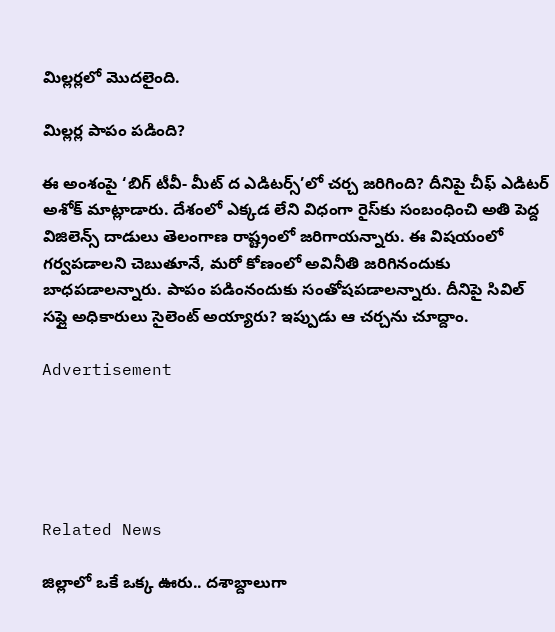మిల్లర్లలో మొదలైంది.

మిల్లర్ల పాపం పడింది?

ఈ అంశంపై ‘బిగ్ టీవీ- మీట్ ద ఎడిటర్స్’లో చర్చ జరిగింది? దీనిపై చీఫ్ ఎడిటర్ అశోక్ మాట్లాడారు. దేశంలో ఎక్కడ లేని విధంగా రైస్‌కు సంబంధించి అతి పెద్ద విజిలెన్స్ దాడులు తెలంగాణ రాష్ట్రంలో జరిగాయన్నారు. ఈ విషయంలో గర్వపడాలని చెబుతూనే, మరో కోణంలో అవినీతి జరిగినందుకు బాధపడాలన్నారు. పాపం పడింనందుకు సంతోషపడాలన్నారు. దీనిపై సివిల్ సప్లై అధికారులు సైలెంట్ అయ్యారు? ఇప్పుడు ఆ చర్చను చూద్దాం.

Advertisement





Related News

జిల్లాలో ఒకే ఒక్క ఊరు.. దశాబ్దాలుగా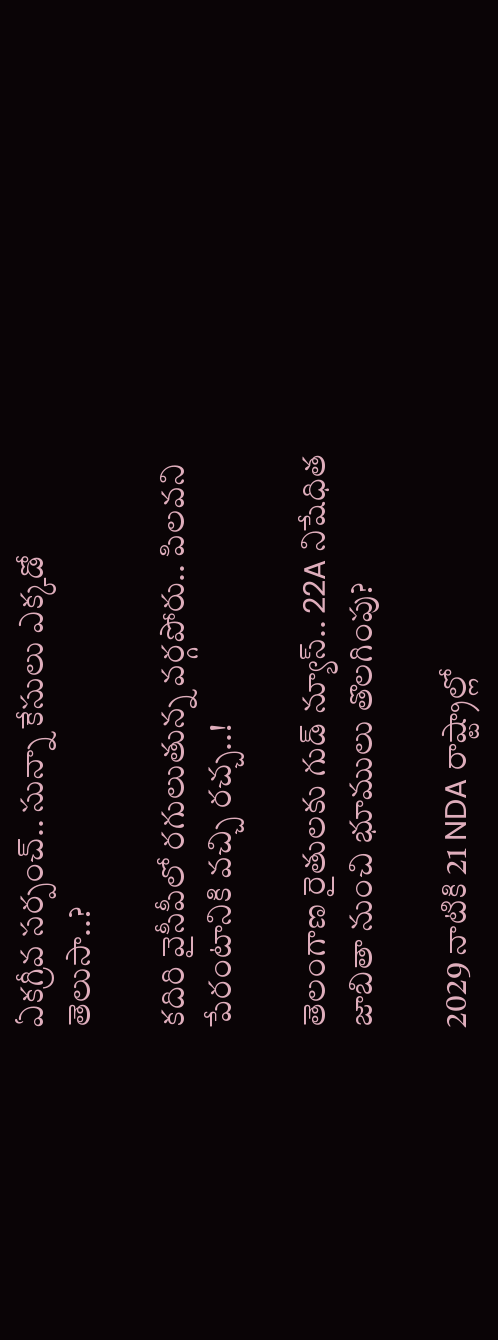ఏకగ్రీవ సర్పంచ్.. సున్నా కేసులు ఎక్కడో తెలుసా..?

కదిరి వైసీపీలో రగులుతున్న వర్గపోరు.. పిలవని పేరంటానికి వచ్చి రచ్చ..!

తెలంగాణ రైతులకు గుడ్ న్యూస్.. 22A నిషేధిత జాబితా నుంచి భూములు తొలగింపు?

2029 నాటికి 21 NDA రాష్ట్రాల్లో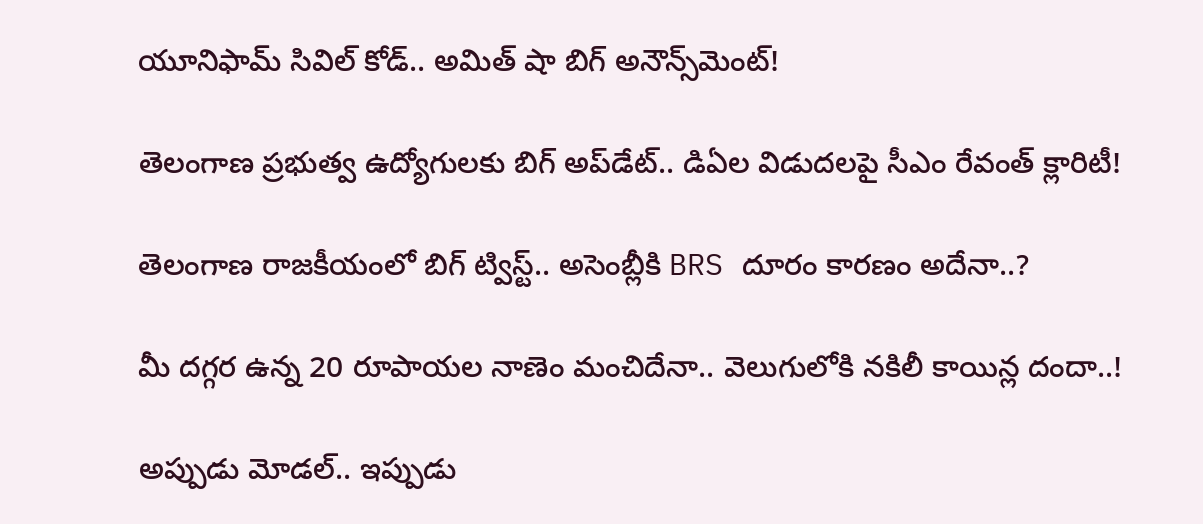యూనిఫామ్ సివిల్ కోడ్.. అమిత్ షా బిగ్ అనౌన్స్‌మెంట్!

తెలంగాణ ప్రభుత్వ ఉద్యోగులకు బిగ్ అప్‌డేట్.. డిఏల విడుదలపై సీఎం రేవంత్ క్లారిటీ!

తెలంగాణ రాజకీయంలో బిగ్ ట్విస్ట్.. అసెంబ్లీకి BRS దూరం కారణం అదేనా..?

మీ దగ్గర ఉన్న 20 రూపాయల నాణెం మంచిదేనా.. వెలుగులోకి నకిలీ కాయిన్ల దందా..!

అప్పుడు మోడల్.. ఇప్పుడు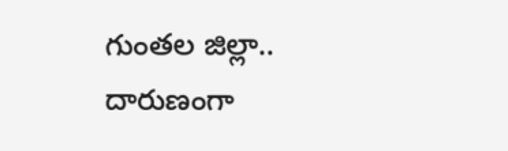గుంతల జిల్లా.. దారుణంగా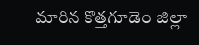మారిన కొత్తగూడెం జిల్లా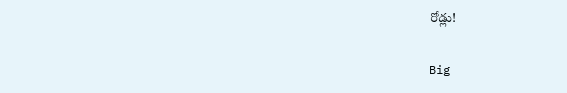రోడ్లు!

Big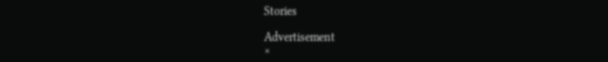Stories

Advertisement
×